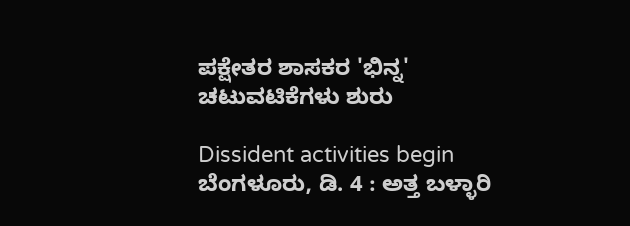ಪಕ್ಷೇತರ ಶಾಸಕರ 'ಭಿನ್ನ' ಚಟುವಟಿಕೆಗಳು ಶುರು

Dissident activities begin
ಬೆಂಗಳೂರು, ಡಿ. 4 : ಅತ್ತ ಬಳ್ಳಾರಿ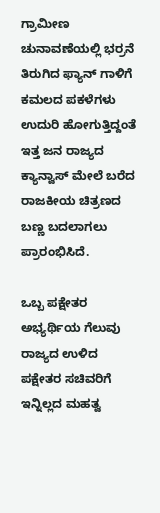ಗ್ರಾಮೀಣ ಚುನಾವಣೆಯಲ್ಲಿ ಭರ್ರನೆ ತಿರುಗಿದ ಫ್ಯಾನ್ ಗಾಳಿಗೆ ಕಮಲದ ಪಕಳೆಗಳು ಉದುರಿ ಹೋಗುತ್ತಿದ್ದಂತೆ ಇತ್ತ ಜನ ರಾಜ್ಯದ ಕ್ಯಾನ್ವಾಸ್ ಮೇಲೆ ಬರೆದ ರಾಜಕೀಯ ಚಿತ್ರಣದ ಬಣ್ಣ ಬದಲಾಗಲು ಪ್ರಾರಂಭಿಸಿದೆ.

ಒಬ್ಬ ಪಕ್ಷೇತರ ಅಭ್ಯರ್ಥಿಯ ಗೆಲುವು ರಾಜ್ಯದ ಉಳಿದ ಪಕ್ಷೇತರ ಸಚಿವರಿಗೆ ಇನ್ನಿಲ್ಲದ ಮಹತ್ವ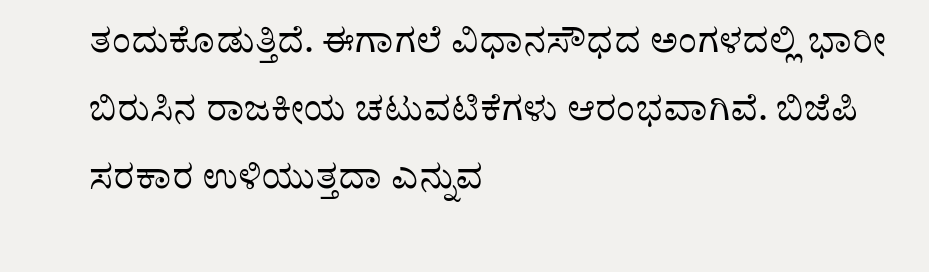ತಂದುಕೊಡುತ್ತಿದೆ. ಈಗಾಗಲೆ ವಿಧಾನಸೌಧದ ಅಂಗಳದಲ್ಲಿ ಭಾರೀ ಬಿರುಸಿನ ರಾಜಕೀಯ ಚಟುವಟಿಕೆಗಳು ಆರಂಭವಾಗಿವೆ. ಬಿಜೆಪಿ ಸರಕಾರ ಉಳಿಯುತ್ತದಾ ಎನ್ನುವ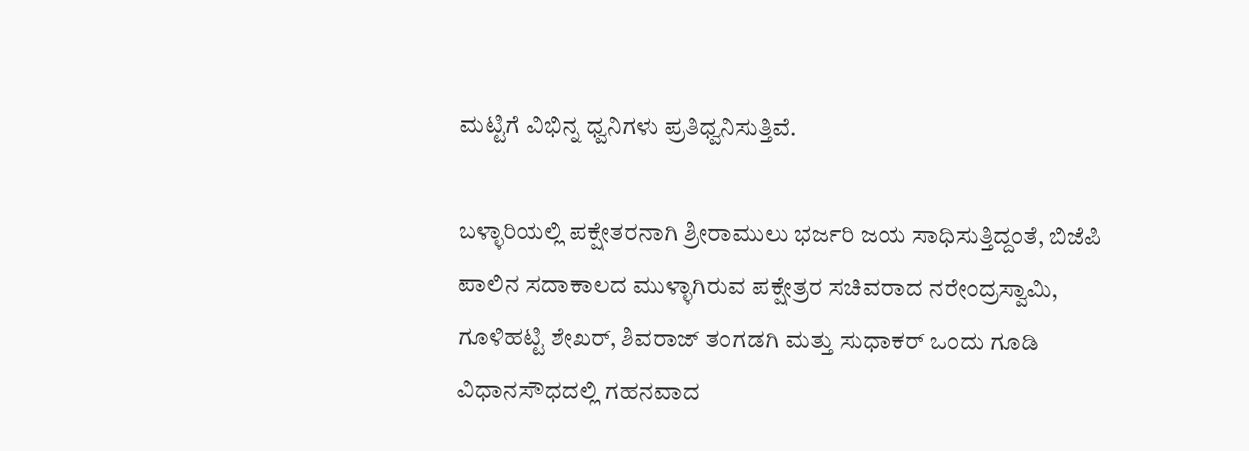ಮಟ್ಟಿಗೆ ವಿಭಿನ್ನ ಧ್ವನಿಗಳು ಪ್ರತಿಧ್ವನಿಸುತ್ತಿವೆ.

ಬಳ್ಳಾರಿಯಲ್ಲಿ ಪಕ್ಷೇತರನಾಗಿ ಶ್ರೀರಾಮುಲು ಭರ್ಜರಿ ಜಯ ಸಾಧಿಸುತ್ತಿದ್ದಂತೆ, ಬಿಜೆಪಿ ಪಾಲಿನ ಸದಾಕಾಲದ ಮುಳ್ಳಾಗಿರುವ ಪಕ್ಷೇತ್ರರ ಸಚಿವರಾದ ನರೇಂದ್ರಸ್ವಾಮಿ, ಗೂಳಿಹಟ್ಟಿ ಶೇಖರ್, ಶಿವರಾಜ್ ತಂಗಡಗಿ ಮತ್ತು ಸುಧಾಕರ್ ಒಂದು ಗೂಡಿ ವಿಧಾನಸೌಧದಲ್ಲಿ ಗಹನವಾದ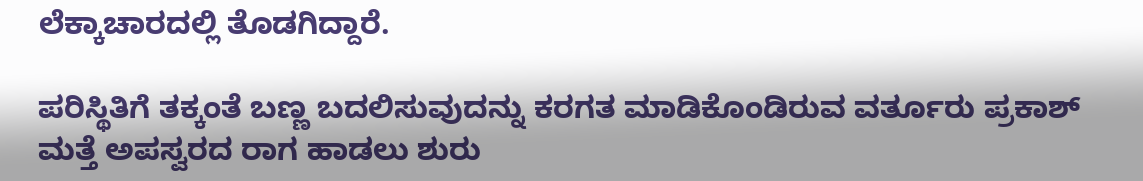ಲೆಕ್ಕಾಚಾರದಲ್ಲಿ ತೊಡಗಿದ್ದಾರೆ.

ಪರಿಸ್ಥಿತಿಗೆ ತಕ್ಕಂತೆ ಬಣ್ಣ ಬದಲಿಸುವುದನ್ನು ಕರಗತ ಮಾಡಿಕೊಂಡಿರುವ ವರ್ತೂರು ಪ್ರಕಾಶ್ ಮತ್ತೆ ಅಪಸ್ವರದ ರಾಗ ಹಾಡಲು ಶುರು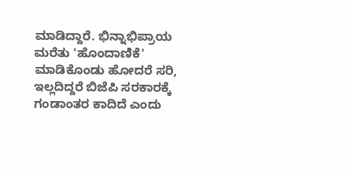ಮಾಡಿದ್ದಾರೆ. ಭಿನ್ನಾಭಿಪ್ರಾಯ ಮರೆತು 'ಹೊಂದಾಣಿಕೆ' ಮಾಡಿಕೊಂಡು ಹೋದರೆ ಸರಿ, ಇಲ್ಲದಿದ್ದರೆ ಬಿಜೆಪಿ ಸರಕಾರಕ್ಕೆ ಗಂಡಾಂತರ ಕಾದಿದೆ ಎಂದು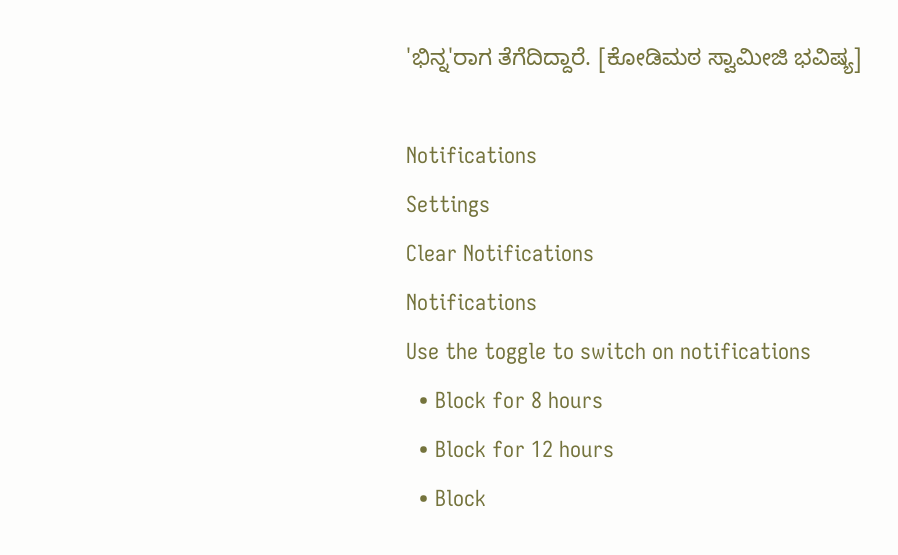'ಭಿನ್ನ'ರಾಗ ತೆಗೆದಿದ್ದಾರೆ. [ಕೋಡಿಮಠ ಸ್ವಾಮೀಜಿ ಭವಿಷ್ಯ]

Notifications
Settings
Clear Notifications
Notifications
Use the toggle to switch on notifications
  • Block for 8 hours
  • Block for 12 hours
  • Block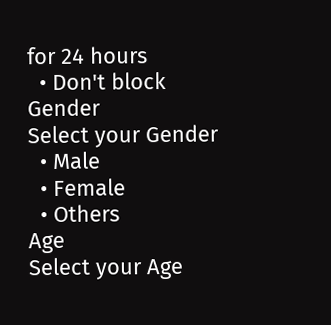for 24 hours
  • Don't block
Gender
Select your Gender
  • Male
  • Female
  • Others
Age
Select your Age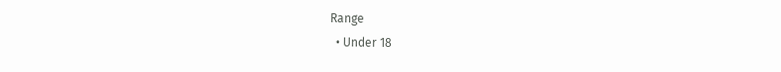Range
  • Under 18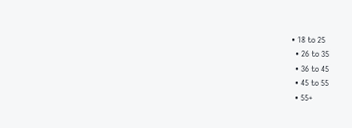• 18 to 25
  • 26 to 35
  • 36 to 45
  • 45 to 55
  • 55+